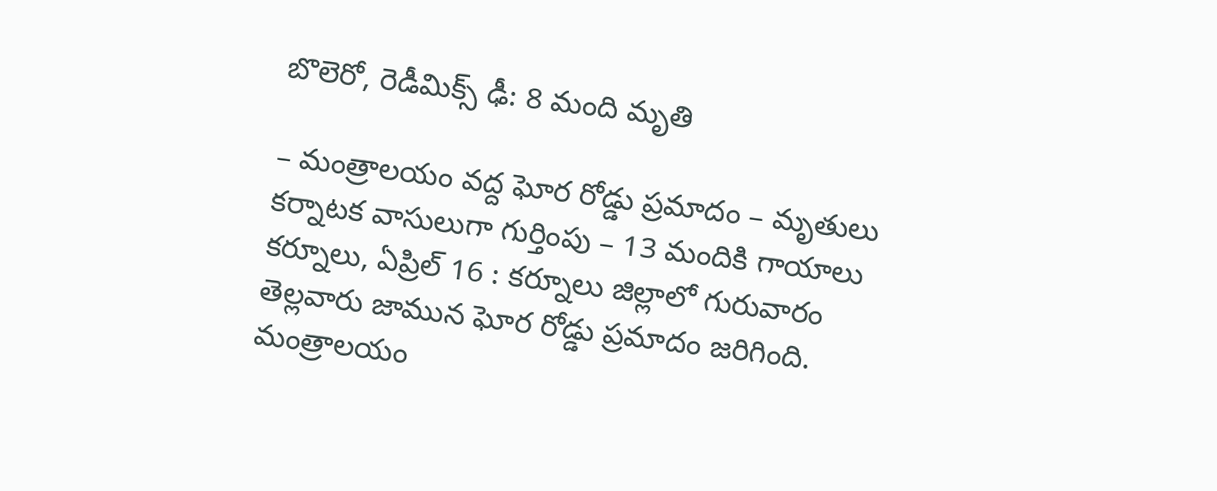బొలెరో, రెడీమిక్స్ ఢీ: 8 మంది మృతి

– మంత్రాలయం వద్ద ఘోర రోడ్డు ప్రమాదం – మృతులు కర్నాటక వాసులుగా గుర్తింపు – 13 మందికి గాయాలు కర్నూలు, ఏప్రిల్ 16 : కర్నూలు జిల్లాలో గురువారం తెల్లవారు జామున ఘోర రోడ్డు ప్రమాదం జరిగింది. మంత్రాలయం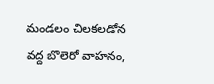మండలం చిలకలడోన వద్ద బొలెరో వాహనం,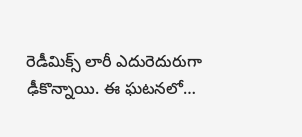రెడీమిక్స్ లారీ ఎదురెదురుగా ఢీకొన్నాయి. ఈ ఘటనలో…